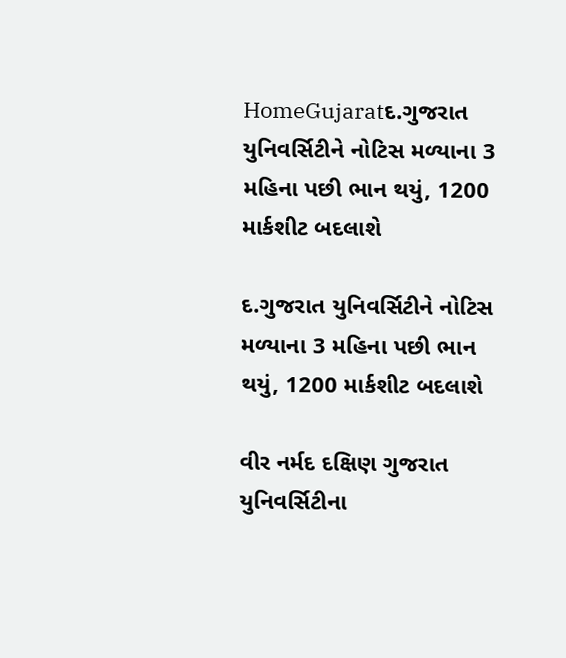HomeGujaratદ.ગુજરાત યુનિવર્સિટીને નોટિસ મળ્યાના 3 મહિના પછી ભાન થયું, 1200 માર્કશીટ બદલાશે

દ.ગુજરાત યુનિવર્સિટીને નોટિસ મળ્યાના 3 મહિના પછી ભાન થયું, 1200 માર્કશીટ બદલાશે

વીર નર્મદ દક્ષિણ ગુજરાત યુનિવર્સિટીના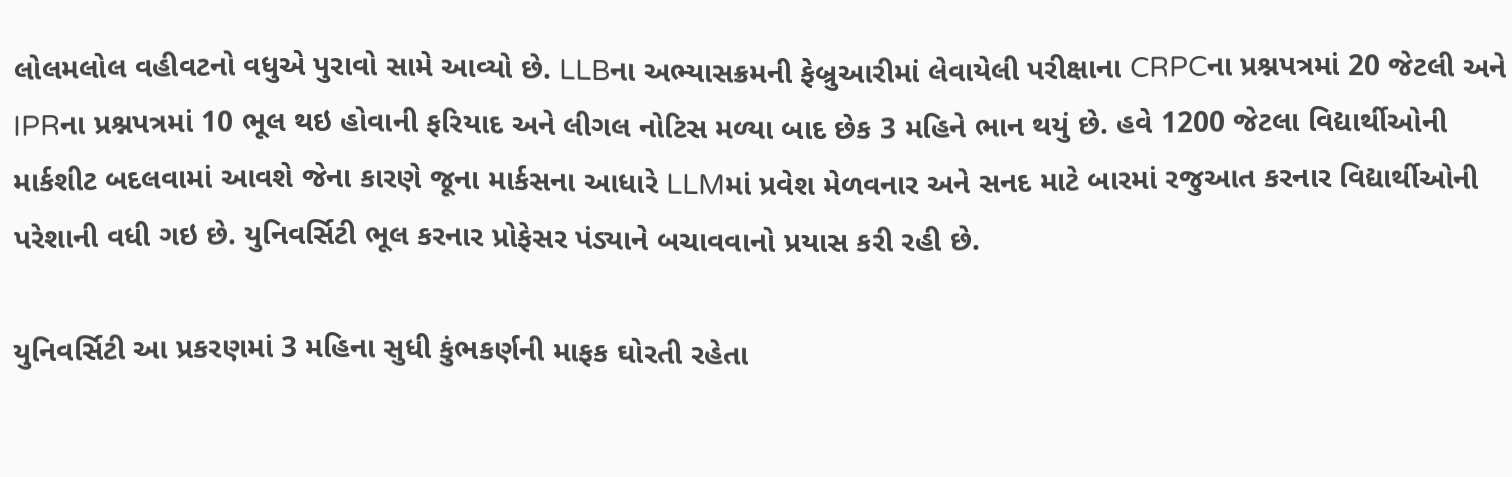લોલમલોલ વહીવટનો વધુએ પુરાવો સામે આવ્યો છે. LLBના અભ્યાસક્રમની ફેબ્રુઆરીમાં લેવાયેલી પરીક્ષાના CRPCના પ્રશ્નપત્રમાં 20 જેટલી અને IPRના પ્રશ્નપત્રમાં 10 ભૂલ થઇ હોવાની ફરિયાદ અને લીગલ નોટિસ મળ્યા બાદ છેક 3 મહિને ભાન થયું છે. હવે 1200 જેટલા વિદ્યાર્થીઓની માર્કશીટ બદલવામાં આવશે જેના કારણે જૂના માર્કસના આધારે LLMમાં પ્રવેશ મેળવનાર અને સનદ માટે બારમાં રજુઆત કરનાર વિદ્યાર્થીઓની પરેશાની વધી ગઇ છે. યુનિવર્સિટી ભૂલ કરનાર પ્રોફેસર પંડ્યાને બચાવવાનો પ્રયાસ કરી રહી છે.

યુનિવર્સિટી આ પ્રકરણમાં 3 મહિના સુધી કુંભકર્ણની માફક ઘોરતી રહેતા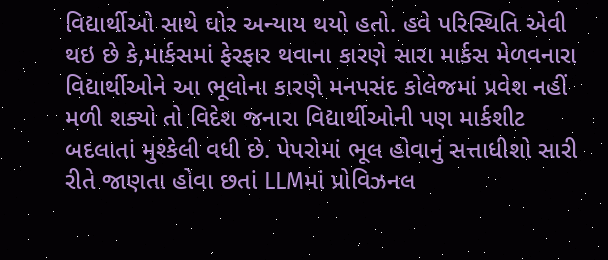વિદ્યાર્થીઓ સાથે ઘોર અન્યાય થયો હતો. હવે પરિસ્થિતિ એવી થઇ છે કે,માર્કસમાં ફેરફાર થવાના કારણે સારા માર્કસ મેળવનારા વિદ્યાર્થીઓને આ ભૂલોના કારણે મનપસંદ કોલેજમાં પ્રવેશ નહીં મળી શક્યો તો વિદેશ જનારા વિદ્યાર્થીઓની પણ માર્કશીટ બદલાતાં મુશ્કેલી વધી છે. પેપરોમાં ભૂલ હોવાનું સત્તાધીશો સારી રીતે જાણતા હોવા છતાં LLMમાં પ્રોવિઝનલ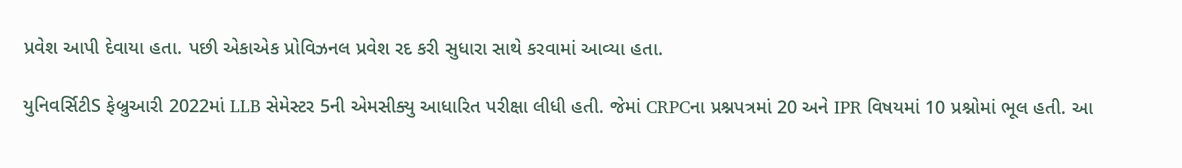પ્રવેશ આપી દેવાયા હતા. પછી એકાએક પ્રોવિઝનલ પ્રવેશ રદ કરી સુધારા સાથે કરવામાં આવ્યા હતા.

યુનિવર્સિટીS ફેબ્રુઆરી 2022માં LLB સેમેસ્ટર 5ની એમસીક્યુ આધારિત પરીક્ષા લીધી હતી. જેમાં CRPCના પ્રશ્નપત્રમાં 20 અને IPR વિષયમાં 10 પ્રશ્નોમાં ભૂલ હતી. આ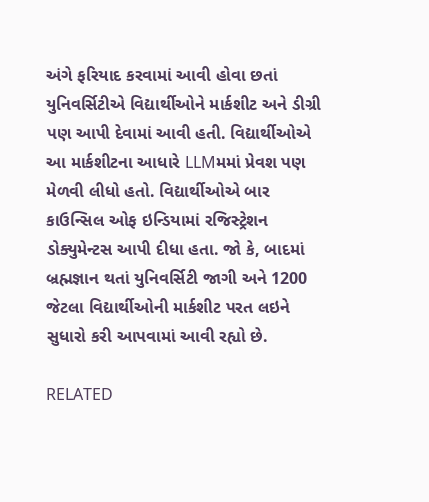અંગે ફરિયાદ કરવામાં આવી હોવા છતાં યુનિવર્સિટીએ વિદ્યાર્થીઓને માર્કશીટ અને ડીગ્રી પણ આપી દેવામાં આવી હતી. વિદ્યાર્થીઓએ આ માર્કશીટના આધારે LLMમમાં પ્રેવશ પણ મેળવી લીધો હતો. વિદ્યાર્થીઓએ બાર કાઉન્સિલ ઓફ ઇન્ડિયામાં રજિસ્ટ્રેશન ડોક્યુમેન્ટસ આપી દીધા હતા. જો કે, બાદમાં બ્રહ્મજ્ઞાન થતાં યુનિવર્સિટી જાગી અને 1200 જેટલા વિદ્યાર્થીઓની માર્કશીટ પરત લઇને સુધારો કરી આપવામાં આવી રહ્યો છે.

RELATED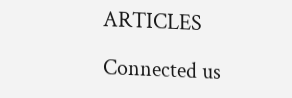ARTICLES

Connected us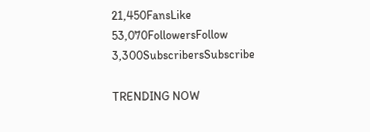21,450FansLike
53,070FollowersFollow
3,300SubscribersSubscribe

TRENDING NOW